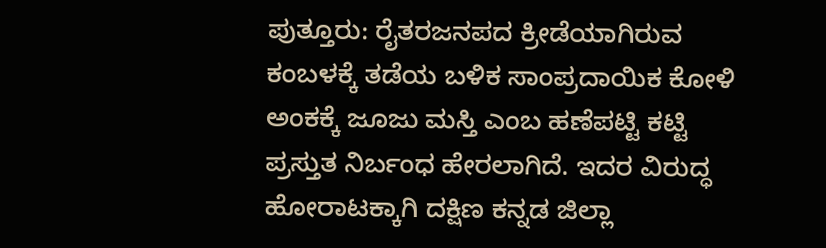ಪುತ್ತೂರು: ರೈತರಜನಪದ ಕ್ರೀಡೆಯಾಗಿರುವ ಕಂಬಳಕ್ಕೆ ತಡೆಯ ಬಳಿಕ ಸಾಂಪ್ರದಾಯಿಕ ಕೋಳಿ ಅಂಕಕ್ಕೆ ಜೂಜು ಮಸ್ತಿ ಎಂಬ ಹಣೆಪಟ್ಟಿ ಕಟ್ಟಿ ಪ್ರಸ್ತುತ ನಿರ್ಬಂಧ ಹೇರಲಾಗಿದೆ. ಇದರ ವಿರುದ್ಧ ಹೋರಾಟಕ್ಕಾಗಿ ದಕ್ಷಿಣ ಕನ್ನಡ ಜಿಲ್ಲಾ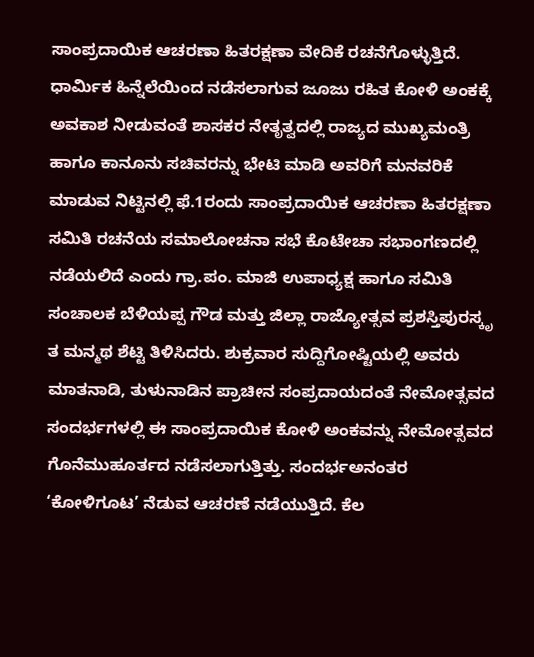ಸಾಂಪ್ರದಾಯಿಕ ಆಚರಣಾ ಹಿತರಕ್ಷಣಾ ವೇದಿಕೆ ರಚನೆಗೊಳ್ಳುತ್ತಿದೆ. ಧಾರ್ಮಿಕ ಹಿನ್ನೆಲೆಯಿಂದ ನಡೆಸಲಾಗುವ ಜೂಜು ರಹಿತ ಕೋಳಿ ಅಂಕಕ್ಕೆ ಅವಕಾಶ ನೀಡುವಂತೆ ಶಾಸಕರ ನೇತೃತ್ವದಲ್ಲಿ ರಾಜ್ಯದ ಮುಖ್ಯಮಂತ್ರಿ ಹಾಗೂ ಕಾನೂನು ಸಚಿವರನ್ನು ಭೇಟಿ ಮಾಡಿ ಅವರಿಗೆ ಮನವರಿಕೆ ಮಾಡುವ ನಿಟ್ಟಿನಲ್ಲಿ ಫೆ.1ರಂದು ಸಾಂಪ್ರದಾಯಿಕ ಆಚರಣಾ ಹಿತರಕ್ಷಣಾ ಸಮಿತಿ ರಚನೆಯ ಸಮಾಲೋಚನಾ ಸಭೆ ಕೊಟೇಚಾ ಸಭಾಂಗಣದಲ್ಲಿ ನಡೆಯಲಿದೆ ಎಂದು ಗ್ರಾ.ಪಂ. ಮಾಜಿ ಉಪಾಧ್ಯಕ್ಷ ಹಾಗೂ ಸಮಿತಿ ಸಂಚಾಲಕ ಬೆಳಿಯಪ್ಪ ಗೌಡ ಮತ್ತು ಜಿಲ್ಲಾ ರಾಜ್ಯೋತ್ಸವ ಪ್ರಶಸ್ತಿಪುರಸ್ಕೃ ತ ಮನ್ಮಥ ಶೆಟ್ಟಿ ತಿಳಿಸಿದರು. ಶುಕ್ರವಾರ ಸುದ್ದಿಗೋಷ್ಟಿಯಲ್ಲಿ ಅವರು ಮಾತನಾಡಿ, ತುಳುನಾಡಿನ ಪ್ರಾಚೀನ ಸಂಪ್ರದಾಯದಂತೆ ನೇಮೋತ್ಸವದ ಸಂದರ್ಭಗಳಲ್ಲಿ ಈ ಸಾಂಪ್ರದಾಯಿಕ ಕೋಳಿ ಅಂಕವನ್ನು ನೇಮೋತ್ಸವದ ಗೊನೆಮುಹೂರ್ತದ ನಡೆಸಲಾಗುತ್ತಿತ್ತು. ಸಂದರ್ಭಅನಂತರ ‘ಕೋಳಿಗೂಟ’ ನೆಡುವ ಆಚರಣೆ ನಡೆಯುತ್ತಿದೆ. ಕೆಲ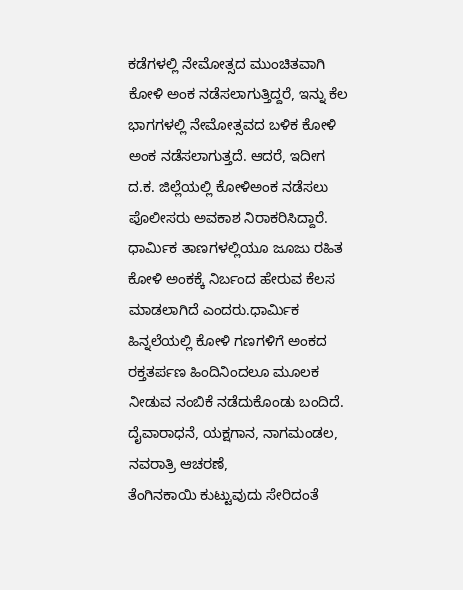ಕಡೆಗಳಲ್ಲಿ ನೇಮೋತ್ಸದ ಮುಂಚಿತವಾಗಿ ಕೋಳಿ ಅಂಕ ನಡೆಸಲಾಗುತ್ತಿದ್ದರೆ, ಇನ್ನು ಕೆಲ ಭಾಗಗಳಲ್ಲಿ ನೇಮೋತ್ಸವದ ಬಳಿಕ ಕೋಳಿ ಅಂಕ ನಡೆಸಲಾಗುತ್ತದೆ. ಆದರೆ, ಇದೀಗ ದ.ಕ. ಜಿಲ್ಲೆಯಲ್ಲಿ ಕೋಳಿಅಂಕ ನಡೆಸಲು ಪೊಲೀಸರು ಅವಕಾಶ ನಿರಾಕರಿಸಿದ್ದಾರೆ. ಧಾರ್ಮಿಕ ತಾಣಗಳಲ್ಲಿಯೂ ಜೂಜು ರಹಿತ ಕೋಳಿ ಅಂಕಕ್ಕೆ ನಿರ್ಬಂದ ಹೇರುವ ಕೆಲಸ ಮಾಡಲಾಗಿದೆ ಎಂದರು.ಧಾರ್ಮಿಕ ಹಿನ್ನಲೆಯಲ್ಲಿ ಕೋಳಿ ಗಣಗಳಿಗೆ ಅಂಕದ ರಕ್ತತರ್ಪಣ ಹಿಂದಿನಿಂದಲೂ ಮೂಲಕ ನೀಡುವ ನಂಬಿಕೆ ನಡೆದುಕೊಂಡು ಬಂದಿದೆ. ದೈವಾರಾಧನೆ, ಯಕ್ಷಗಾನ, ನಾಗಮಂಡಲ, ನವರಾತ್ರಿ ಆಚರಣೆ,
ತೆಂಗಿನಕಾಯಿ ಕುಟ್ಟುವುದು ಸೇರಿದಂತೆ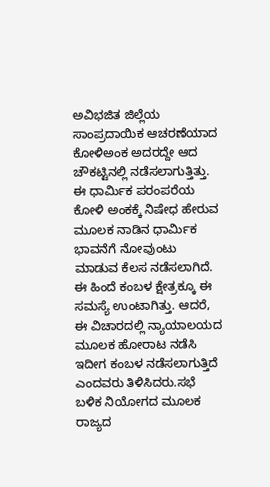ಅವಿಭಜಿತ ಜಿಲ್ಲೆಯ ಸಾಂಪ್ರದಾಯಿಕ ಆಚರಣೆಯಾದ ಕೋಳಿಅಂಕ ಅದರದ್ದೇ ಆದ ಚೌಕಟ್ಟಿನಲ್ಲಿ ನಡೆಸಲಾಗುತ್ತಿತ್ತು. ಈ ಧಾರ್ಮಿಕ ಪರಂಪರೆಯ ಕೋಳಿ ಅಂಕಕ್ಕೆ ನಿಷೇಧ ಹೇರುವ ಮೂಲಕ ನಾಡಿನ ಧಾರ್ಮಿಕ ಭಾವನೆಗೆ ನೋವುಂಟು ಮಾಡುವ ಕೆಲಸ ನಡೆಸಲಾಗಿದೆ. ಈ ಹಿಂದೆ ಕಂಬಳ ಕ್ಷೇತ್ರಕ್ಕೂ ಈ ಸಮಸ್ಯೆ ಉಂಟಾಗಿತ್ತು. ಆದರೆ, ಈ ವಿಚಾರದಲ್ಲಿ ನ್ಯಾಯಾಲಯದ ಮೂಲಕ ಹೋರಾಟ ನಡೆಸಿ ಇದೀಗ ಕಂಬಳ ನಡೆಸಲಾಗುತ್ತಿದೆ ಎಂದವರು ತಿಳಿಸಿದರು.ಸಭೆ ಬಳಿಕ ನಿಯೋಗದ ಮೂಲಕ ರಾಜ್ಯದ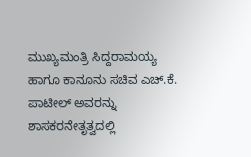ಮುಖ್ಯಮಂತ್ರಿ ಸಿದ್ದರಾಮಯ್ಯ ಹಾಗೂ ಕಾನೂನು ಸಚಿವ ಎಚ್.ಕೆ. ಪಾಟೀಲ್ ಅವರನ್ನು ಶಾಸಕರನೇತೃತ್ವದಲ್ಲಿ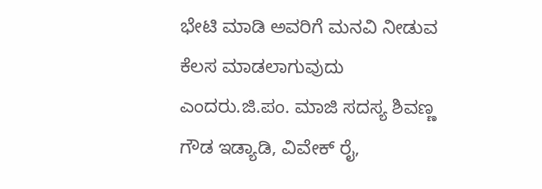ಭೇಟಿ ಮಾಡಿ ಅವರಿಗೆ ಮನವಿ ನೀಡುವ ಕೆಲಸ ಮಾಡಲಾಗುವುದು ಎಂದರು.ಜಿ.ಪಂ. ಮಾಜಿ ಸದಸ್ಯ ಶಿವಣ್ಣ ಗೌಡ ಇಡ್ಯಾಡಿ, ವಿವೇಕ್ ರೈ,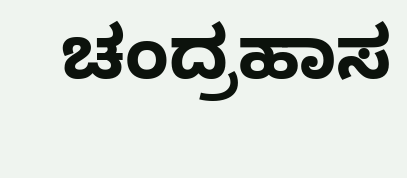ಚಂದ್ರಹಾಸ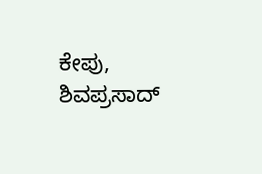ಕೇಪು, ಶಿವಪ್ರಸಾದ್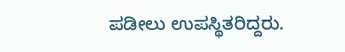ಪಡೀಲು ಉಪಸ್ಥಿತರಿದ್ದರು.